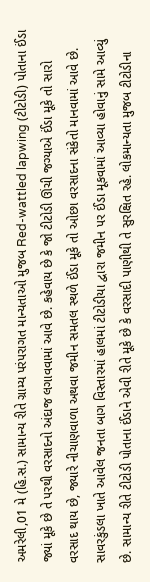અમરેલી,01 મે (હિ.સ.) સામાન્ય રીતે ગ્રામ્ય પરંપરાગત માન્યતાઓ મુજબ Red-wattled lapwing (ટીટોડી) પોતાના ઈંડા જ્યાં મૂકે છે તે પરથી વરસાદનો અંદાજ લગાવવામાં આવે છે. કહેવાય છે કે જો ટીટોડી ઊંચી જગ્યાએ ઈંડા મૂકે તો સારો વરસાદ થાય છે, જ્યારે નીચાણવાળા અથવા જમીન સમતલ સ્થળે ઈંડા મૂકે તો ઓછા વરસાદના સંકેતો માનવામાં આવે છે.
સાવરકુંડલા ખાતે આવેલ જનતા બાગ વિસ્તારમાં હાલમાં ટીટોડીયા દ્વારા જમીન પર ઈંડા મૂકવામાં આવ્યા હોવાનું સામે આવ્યું છે. સામાન્ય રીતે ટીટોડી પોતાના ઈંડાને એવી રીતે મૂકે છે કે વરસાદી પાણીથી તે સુરક્ષિત રહે. લોકમાન્યતા મુજબ ટીટોડીના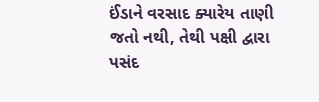ઈંડાને વરસાદ ક્યારેય તાણી જતો નથી, તેથી પક્ષી દ્વારા પસંદ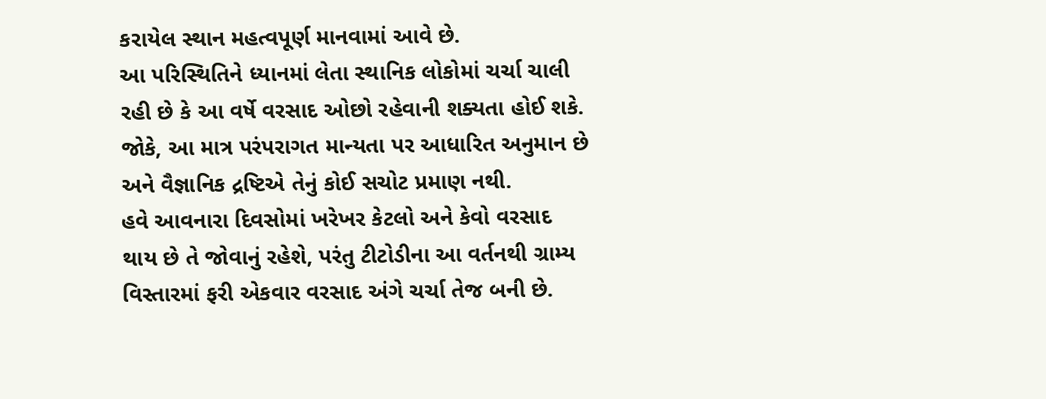કરાયેલ સ્થાન મહત્વપૂર્ણ માનવામાં આવે છે.
આ પરિસ્થિતિને ધ્યાનમાં લેતા સ્થાનિક લોકોમાં ચર્ચા ચાલી રહી છે કે આ વર્ષે વરસાદ ઓછો રહેવાની શક્યતા હોઈ શકે. જોકે, આ માત્ર પરંપરાગત માન્યતા પર આધારિત અનુમાન છે અને વૈજ્ઞાનિક દ્રષ્ટિએ તેનું કોઈ સચોટ પ્રમાણ નથી.
હવે આવનારા દિવસોમાં ખરેખર કેટલો અને કેવો વરસાદ થાય છે તે જોવાનું રહેશે, પરંતુ ટીટોડીના આ વર્તનથી ગ્રામ્ય વિસ્તારમાં ફરી એકવાર વરસાદ અંગે ચર્ચા તેજ બની છે.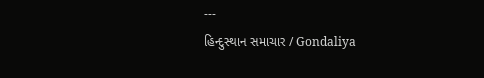---
હિન્દુસ્થાન સમાચાર / Gondaliya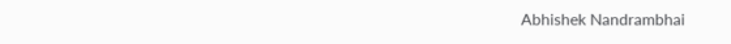Abhishek Nandrambhai